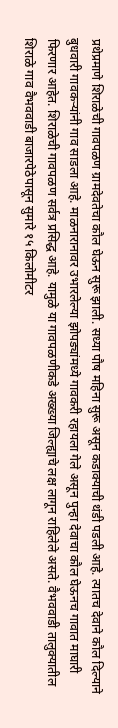प्रथेप्रमाणे शिराळेची गावपळण ग्रामदेवतेचा कौल घेऊन सुरू झाली. सध्या पौष महिना सुरू असून कडाक्याची थंडी पडली आहे. त्यातच देवाने कौल दिल्याने बुधवारी गावकऱ्यांनी गाव साडला आहे. माळनारानावर उभारलेल्या झोपड्यांमध्ये गावकरी रहायला गेले असून पुन्हा देवाचा कौल घेऊनच गावात माघारी फिरणार आहेत. शिराळेची गावपळण सर्वत्र प्रसिद्ध आहे. यामुळे या गावपळणीकडे अख्ख्या जिल्ह्याचे लक्ष लागून राहिलेले असते. वैभववाडी तालुक्यातील शिराळे गाव वैभववाडी बाजारपेठेपासून सुमारे १५ किलोमीटर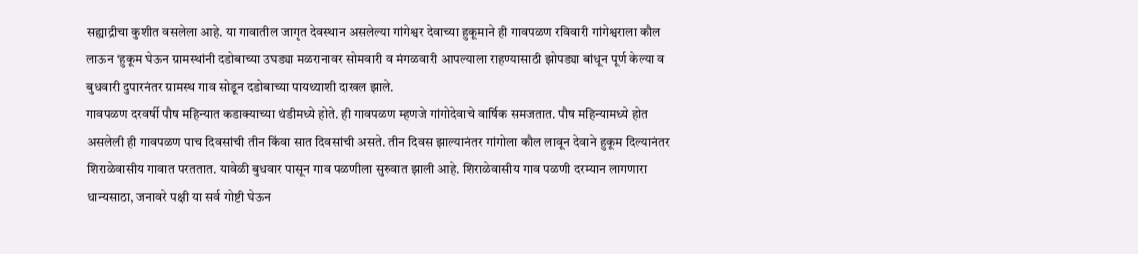सह्याद्रीचा कुशीत वसलेला आहे. या गावातील जागृत देवस्थान असलेल्या गांगेश्वर देवाच्या हुकूमाने ही गावपळण रविवारी गांगेश्वराला कौल लाऊन ‘हुकूम घेऊन ग्रामस्थांनी दडोबाच्या उघड्या मळरानावर सोमवारी व मंगळवारी आपल्याला राहण्यासाठी झोपड्या बांधून पूर्ण केल्या व बुधवारी दुपारनंतर ग्रामस्थ गाव सोडून दडोबाच्या पायथ्याशी दाखल झाले.
गावपळण दरवर्षी पौष महिन्यात कडाक्याच्या थंडीमध्ये होते. ही गावपळण म्हणजे गांगोदेवाचे वार्षिक समजतात. पौष महिन्यामध्ये होत असलेली ही गावपळण पाच दिवसांची तीन किंवा सात दिवसांची असते. तीन दिवस झाल्यानंतर गांगोला कौल लावून देवाने हुकूम दिल्यानंतर शिराळेवासीय गावात परततात. यावेळी बुधवार पासून गाव पळणीला सुरुवात झाली आहे. शिराळेवासीय गाव पळणी दरम्यान लागणारा धान्यसाठा, जनावरे पक्षी या सर्व गोष्टी घेऊन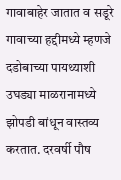गावाबाहेर जातात व सडूरे गावाच्या हद्दीमध्ये म्हणजे दडोबाच्या पायथ्याशी उघड्या माळरानामध्ये झोपडी बांधून वास्तव्य करतात. दरवर्षी पौष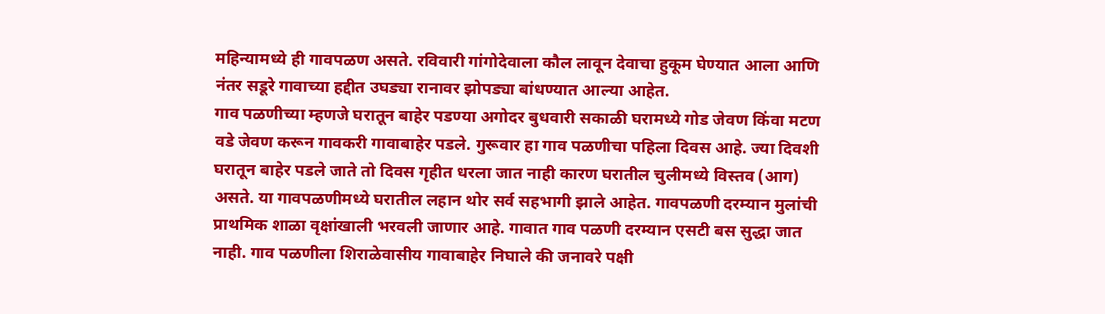महिन्यामध्ये ही गावपळण असते. रविवारी गांगोदेवाला कौल लावून देवाचा हुकूम घेण्यात आला आणि नंतर सडूरे गावाच्या हद्दीत उघड्या रानावर झोपड्या बांधण्यात आल्या आहेत.
गाव पळणीच्या म्हणजे घरातून बाहेर पडण्या अगोदर बुधवारी सकाळी घरामध्ये गोड जेवण किंवा मटण वडे जेवण करून गावकरी गावाबाहेर पडले. गुरूवार हा गाव पळणीचा पहिला दिवस आहे. ज्या दिवशी घरातून बाहेर पडले जाते तो दिवस गृहीत धरला जात नाही कारण घरातील चुलीमध्ये विस्तव (आग) असते. या गावपळणीमध्ये घरातील लहान थोर सर्व सहभागी झाले आहेत. गावपळणी दरम्यान मुलांची प्राथमिक शाळा वृक्षांखाली भरवली जाणार आहे. गावात गाव पळणी दरम्यान एसटी बस सुद्धा जात नाही. गाव पळणीला शिराळेवासीय गावाबाहेर निघाले की जनावरे पक्षी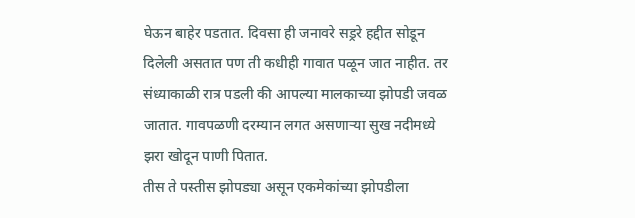घेऊन बाहेर पडतात. दिवसा ही जनावरे सड्ररे हद्दीत सोडून दिलेली असतात पण ती कधीही गावात पळून जात नाहीत. तर संध्याकाळी रात्र पडली की आपल्या मालकाच्या झोपडी जवळ जातात. गावपळणी दरम्यान लगत असणाऱ्या सुख नदीमध्ये झरा खोदून पाणी पितात.
तीस ते पस्तीस झोपड्या असून एकमेकांच्या झोपडीला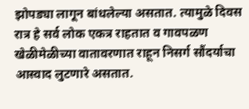झोपड्या लागून बांधलेल्या असतात. त्यामुळे दिवस रात्र हे सर्व लोक एकत्र राहतात व गावपळण खेळीमेळीच्या वातावरणात राहून निसर्ग सौंदर्याचा आस्वाद लुटणारे असतात.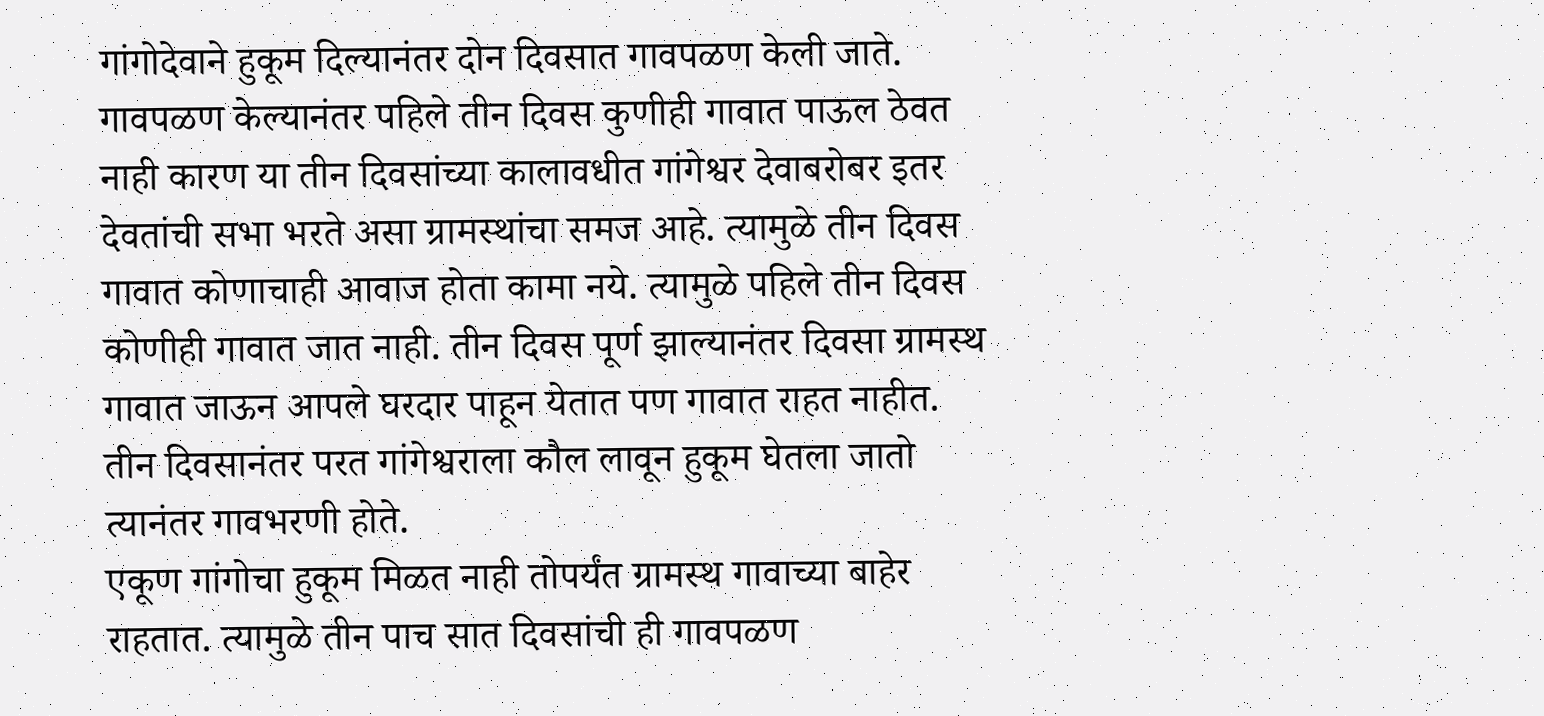गांगोदेवाने हुकूम दिल्यानंतर दोन दिवसात गावपळण केली जाते. गावपळण केल्यानंतर पहिले तीन दिवस कुणीही गावात पाऊल ठेवत नाही कारण या तीन दिवसांच्या कालावधीत गांगेश्वर देवाबरोबर इतर देवतांची सभा भरते असा ग्रामस्थांचा समज आहे. त्यामुळे तीन दिवस गावात कोणाचाही आवाज होता कामा नये. त्यामुळे पहिले तीन दिवस कोणीही गावात जात नाही. तीन दिवस पूर्ण झाल्यानंतर दिवसा ग्रामस्थ गावात जाऊन आपले घरदार पाहून येतात पण गावात राहत नाहीत. तीन दिवसानंतर परत गांगेश्वराला कौल लावून हुकूम घेतला जातो त्यानंतर गावभरणी होते.
एकूण गांगोचा हुकूम मिळत नाही तोपर्यंत ग्रामस्थ गावाच्या बाहेर राहतात. त्यामुळे तीन पाच सात दिवसांची ही गावपळण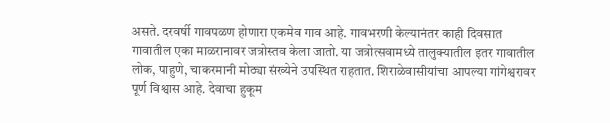असते. दरवर्षी गावपळण होणारा एकमेव गाव आहे. गावभरणी केल्यानंतर काही दिवसात गावातील एका माळरानावर जत्रोस्तव केला जातो. या जत्रोत्सवामध्ये तालुक्यातील इतर गावातील लोक, पाहुणे, चाकरमानी मोठ्या संख्येने उपस्थित राहतात. शिराळेवासीयांचा आपल्या गांगेश्वरावर पूर्ण विश्वास आहे. देवाचा हुकूम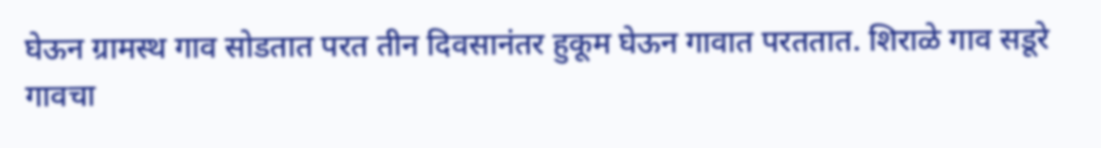घेऊन ग्रामस्थ गाव सोडतात परत तीन दिवसानंतर हुकूम घेऊन गावात परततात. शिराळे गाव सडूरे गावचा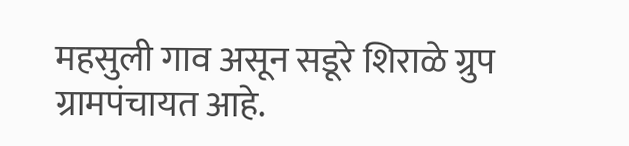महसुली गाव असून सडूरे शिराळे ग्रुप ग्रामपंचायत आहे.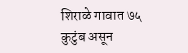शिराळे गावात ७५ कुटुंब असून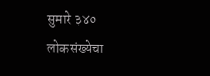सुमारे ३४० लोकसंख्येचा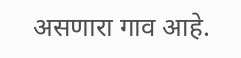असणारा गाव आहे.